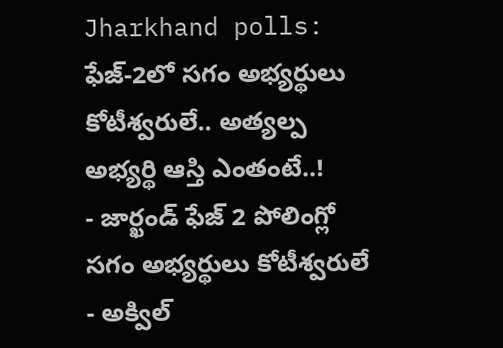Jharkhand polls: ఫేజ్-2లో సగం అభ్యర్థులు కోటీశ్వరులే.. అత్యల్ప అభ్యర్థి ఆస్తి ఎంతంటే..!
- జార్ఖండ్ ఫేజ్ 2 పోలింగ్లో సగం అభ్యర్థులు కోటీశ్వరులే
- అక్విల్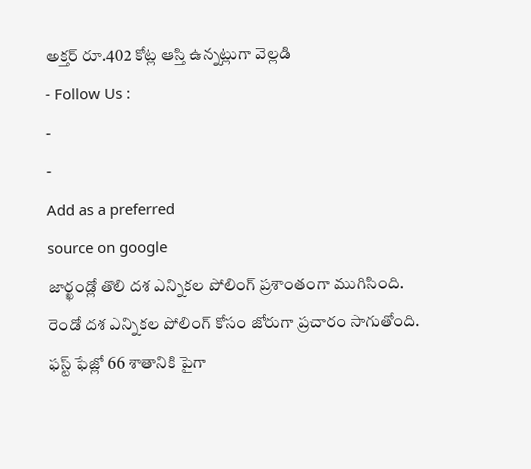అక్తర్ రూ.402 కోట్ల ఆస్తి ఉన్నట్లుగా వెల్లడి
- Follow Us :
-
-
Add as a preferred
source on google
జార్ఖండ్లో తొలి దశ ఎన్నికల పోలింగ్ ప్రశాంతంగా ముగిసింది. రెండో దశ ఎన్నికల పోలింగ్ కోసం జోరుగా ప్రచారం సాగుతోంది. ఫస్ట్ ఫేజ్లో 66 శాతానికి పైగా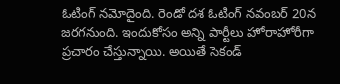ఓటింగ్ నమోదైంది. రెండో దశ ఓటింగ్ నవంబర్ 20న జరగనుంది. ఇందుకోసం అన్ని పార్టీలు హోరాహోరీగా ప్రచారం చేస్తున్నాయి. అయితే సెకండ్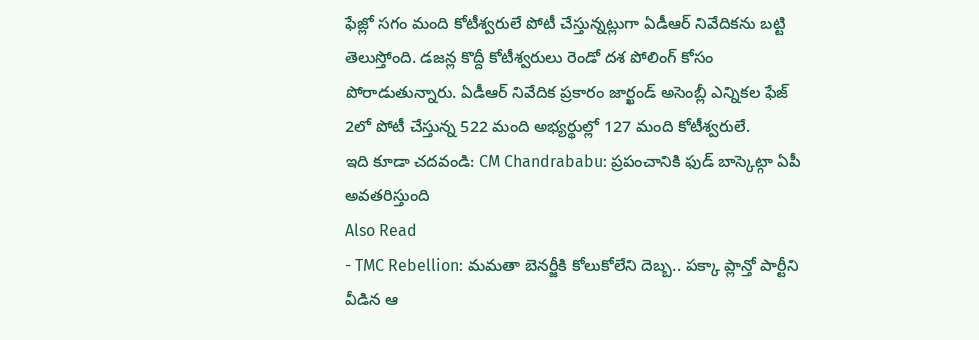ఫేజ్లో సగం మంది కోటీశ్వరులే పోటీ చేస్తున్నట్లుగా ఏడీఆర్ నివేదికను బట్టి తెలుస్తోంది. డజన్ల కొద్దీ కోటీశ్వరులు రెండో దశ పోలింగ్ కోసం పోరాడుతున్నారు. ఏడీఆర్ నివేదిక ప్రకారం జార్ఖండ్ అసెంబ్లీ ఎన్నికల ఫేజ్ 2లో పోటీ చేస్తున్న 522 మంది అభ్యర్థుల్లో 127 మంది కోటీశ్వరులే.
ఇది కూడా చదవండి: CM Chandrababu: ప్రపంచానికి ఫుడ్ బాస్కెట్గా ఏపీ అవతరిస్తుంది
Also Read
- TMC Rebellion: మమతా బెనర్జీకి కోలుకోలేని దెబ్బ.. పక్కా ప్లాన్తో పార్టీని వీడిన ఆ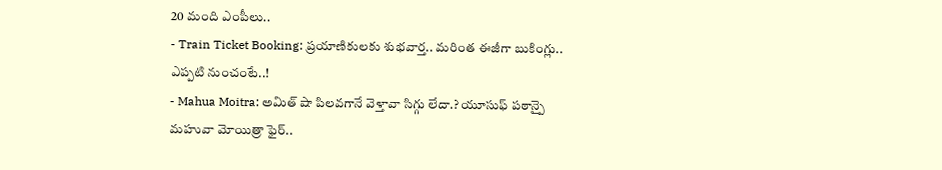20 మంది ఎంపీలు..
- Train Ticket Booking: ప్రయాణికులకు శుభవార్త.. మరింత ఈజీగా బుకింగ్లు.. ఎప్పటి నుంచంటే..!
- Mahua Moitra: అమిత్ షా పిలవగానే వెళ్తావా సిగ్గు లేదా.? యూసుఫ్ పఠాన్పై మహువా మోయిత్రా ఫైర్..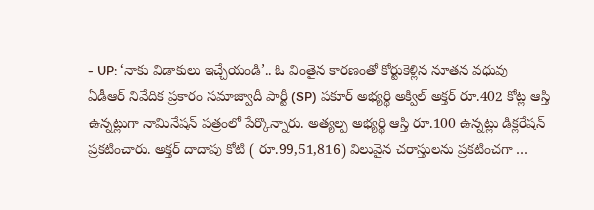- UP: ‘నాకు విడాకులు ఇచ్చేయండి’.. ఓ వింతైన కారణంతో కోర్టుకెళ్లిన నూతన వధువు
ఏడీఆర్ నివేదిక ప్రకారం సమాజ్వాదీ పార్టీ (SP) పకూర్ అభ్యర్థి అక్విల్ అక్తర్ రూ.402 కోట్ల ఆస్తి ఉన్నట్లుగా నామినేషన్ పత్రంలో పేర్కొన్నారు. అత్యల్ప అభ్యర్థి ఆస్తి రూ.100 ఉన్నట్లు డిక్లరేషన్ ప్రకటించారు. అక్తర్ దాదాపు కోటి ( రూ.99,51,816) విలువైన చరాస్తులను ప్రకటించగా …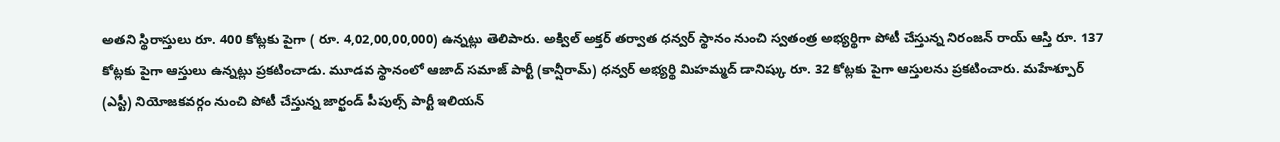అతని స్థిరాస్తులు రూ. 400 కోట్లకు పైగా ( రూ. 4,02,00,00,000) ఉన్నట్లు తెలిపారు. అక్విల్ అక్తర్ తర్వాత ధన్వర్ స్థానం నుంచి స్వతంత్ర అభ్యర్థిగా పోటీ చేస్తున్న నిరంజన్ రాయ్ ఆస్తి రూ. 137 కోట్లకు పైగా ఆస్తులు ఉన్నట్లు ప్రకటించాడు. మూడవ స్థానంలో ఆజాద్ సమాజ్ పార్టీ (కాన్షీరామ్) ధన్వర్ అభ్యర్థి మిహమ్మద్ డానిష్కు రూ. 32 కోట్లకు పైగా ఆస్తులను ప్రకటించారు. మహేశ్పూర్ (ఎస్టీ) నియోజకవర్గం నుంచి పోటీ చేస్తున్న జార్ఖండ్ పీపుల్స్ పార్టీ ఇలియన్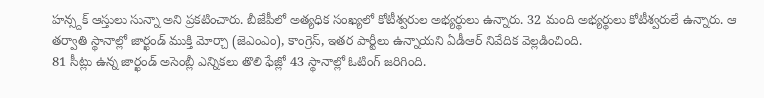హన్స్దక్ ఆస్తులు సున్నా అని ప్రకటించారు. బీజేపీలో అత్యధిక సంఖ్యలో కోటీశ్వరుల అభ్యర్థులు ఉన్నారు. 32 మంది అభ్యర్థులు కోటీశ్వరులే ఉన్నారు. ఆ తర్వాతి స్థానాల్లో జార్ఖండ్ ముక్తి మోర్చా (జెఎంఎం), కాంగ్రెస్, ఇతర పార్టీలు ఉన్నాయని ఏడీఆర్ నివేదిక వెల్లడించింది.
81 సీట్లు ఉన్న జార్ఖండ్ అసెంబ్లీ ఎన్నికలు తొలి ఫేజ్లో 43 స్థానాల్లో ఓటింగ్ జరిగింది.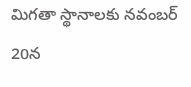మిగతా స్థానాలకు నవంబర్ 20న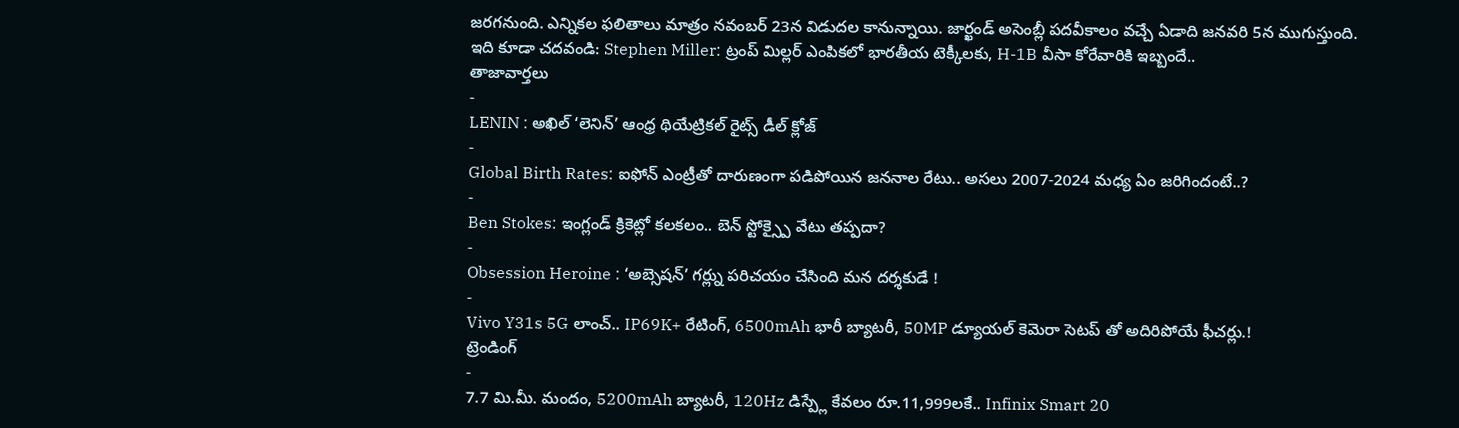జరగనుంది. ఎన్నికల ఫలితాలు మాత్రం నవంబర్ 23న విడుదల కానున్నాయి. జార్ఖండ్ అసెంబ్లీ పదవీకాలం వచ్చే ఏడాది జనవరి 5న ముగుస్తుంది.
ఇది కూడా చదవండి: Stephen Miller: ట్రంప్ మిల్లర్ ఎంపికలో భారతీయ టెక్కీలకు, H-1B వీసా కోరేవారికి ఇబ్బందే..
తాజావార్తలు
-
LENIN : అఖిల్ ‘లెనిన్’ ఆంధ్ర థియేట్రికల్ రైట్స్ డీల్ క్లోజ్
-
Global Birth Rates: ఐఫోన్ ఎంట్రీతో దారుణంగా పడిపోయిన జననాల రేటు.. అసలు 2007-2024 మధ్య ఏం జరిగిందంటే..?
-
Ben Stokes: ఇంగ్లండ్ క్రికెట్లో కలకలం.. బెన్ స్టోక్స్పై వేటు తప్పదా?
-
Obsession Heroine : ‘అబ్సెషన్’ గర్ల్ను పరిచయం చేసింది మన దర్శకుడే !
-
Vivo Y31s 5G లాంచ్.. IP69K+ రేటింగ్, 6500mAh భారీ బ్యాటరీ, 50MP డ్యూయల్ కెమెరా సెటప్ తో అదిరిపోయే ఫీచర్లు.!
ట్రెండింగ్
-
7.7 మి.మీ. మందం, 5200mAh బ్యాటరీ, 120Hz డిస్ప్లే కేవలం రూ.11,999లకే.. Infinix Smart 20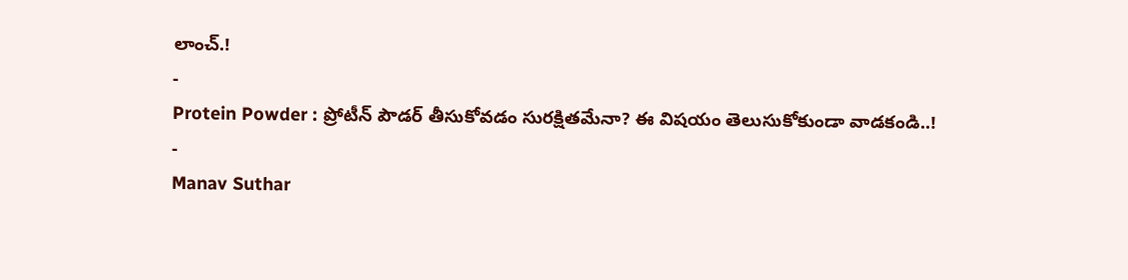లాంచ్.!
-
Protein Powder : ప్రోటీన్ పౌడర్ తీసుకోవడం సురక్షితమేనా? ఈ విషయం తెలుసుకోకుండా వాడకండి..!
-
Manav Suthar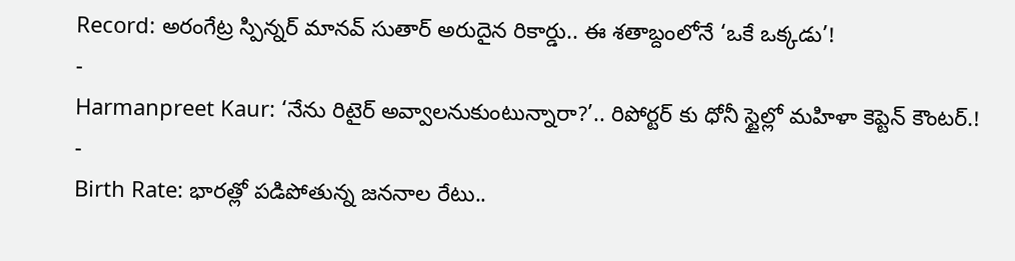Record: అరంగేట్ర స్పిన్నర్ మానవ్ సుతార్ అరుదైన రికార్డు.. ఈ శతాబ్దంలోనే ‘ఒకే ఒక్కడు’!
-
Harmanpreet Kaur: ‘నేను రిటైర్ అవ్వాలనుకుంటున్నారా?’.. రిపోర్టర్ కు ధోనీ స్టైల్లో మహిళా కెప్టెన్ కౌంటర్.!
-
Birth Rate: భారత్లో పడిపోతున్న జననాల రేటు..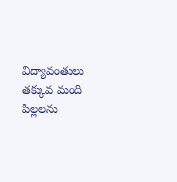విద్యావంతులు తక్కువ మంది పిల్లలను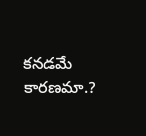కనడమే కారణమా.?